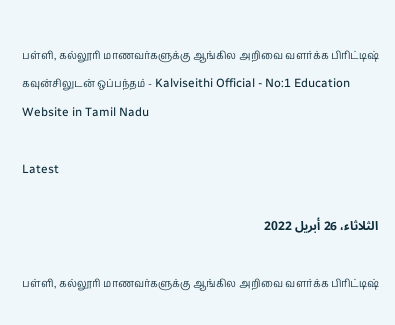பள்ளி, கல்லூரி மாணவர்களுக்கு ஆங்கில அறிவை வளர்க்க பிரிட்டிஷ் கவுன்சிலுடன் ஒப்பந்தம் - Kalviseithi Official - No:1 Education Website in Tamil Nadu

Latest

الثلاثاء، 26 أبريل 2022

பள்ளி, கல்லூரி மாணவர்களுக்கு ஆங்கில அறிவை வளர்க்க பிரிட்டிஷ்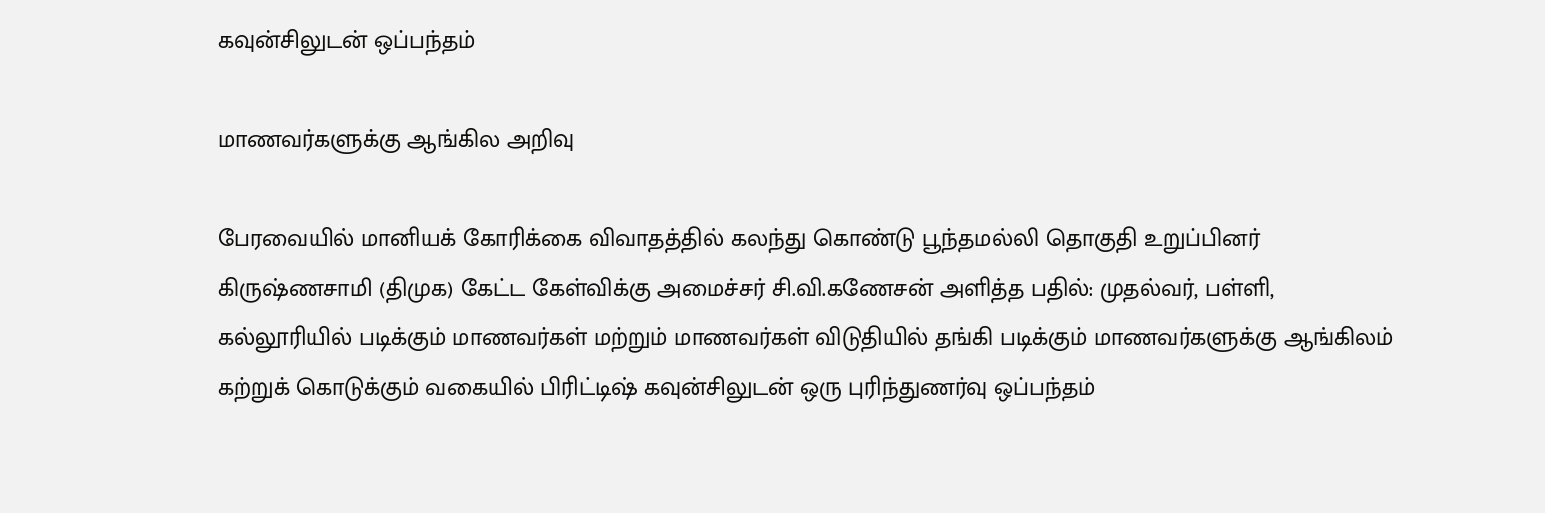கவுன்சிலுடன் ஒப்பந்தம்

மாணவர்களுக்கு ஆங்கில அறிவு

பேரவையில் மானியக் கோரிக்கை விவாதத்தில் கலந்து கொண்டு பூந்தமல்லி தொகுதி உறுப்பினர் கிருஷ்ணசாமி (திமுக) கேட்ட கேள்விக்கு அமைச்சர் சி.வி.கணேசன் அளித்த பதில்: முதல்வர், பள்ளி, கல்லூரியில் படிக்கும் மாணவர்கள் மற்றும் மாணவர்கள் விடுதியில் தங்கி படிக்கும் மாணவர்களுக்கு ஆங்கிலம் கற்றுக் கொடுக்கும் வகையில் பிரிட்டிஷ் கவுன்சிலுடன் ஒரு புரிந்துணர்வு ஒப்பந்தம்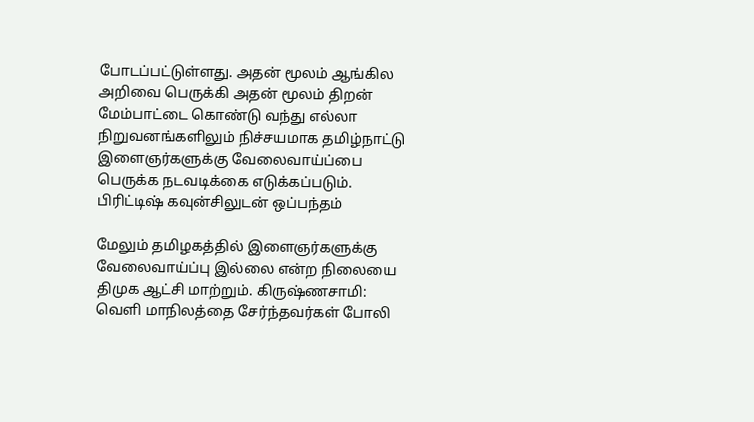போடப்பட்டுள்ளது. அதன் மூலம் ஆங்கில அறிவை பெருக்கி அதன் மூலம் திறன் மேம்பாட்டை கொண்டு வந்து எல்லா நிறுவனங்களிலும் நிச்சயமாக தமிழ்நாட்டு இளைஞர்களுக்கு வேலைவாய்ப்பை பெருக்க நடவடிக்கை எடுக்கப்படும். பிரிட்டிஷ் கவுன்சிலுடன் ஒப்பந்தம்

மேலும் தமிழகத்தில் இளைஞர்களுக்கு வேலைவாய்ப்பு இல்லை என்ற நிலையை திமுக ஆட்சி மாற்றும். கிருஷ்ணசாமி: வெளி மாநிலத்தை சேர்ந்தவர்கள் போலி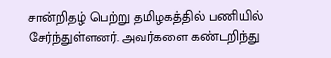சான்றிதழ் பெற்று தமிழகத்தில் பணியில் சேர்ந்துள்ளனர். அவர்களை கண்டறிந்து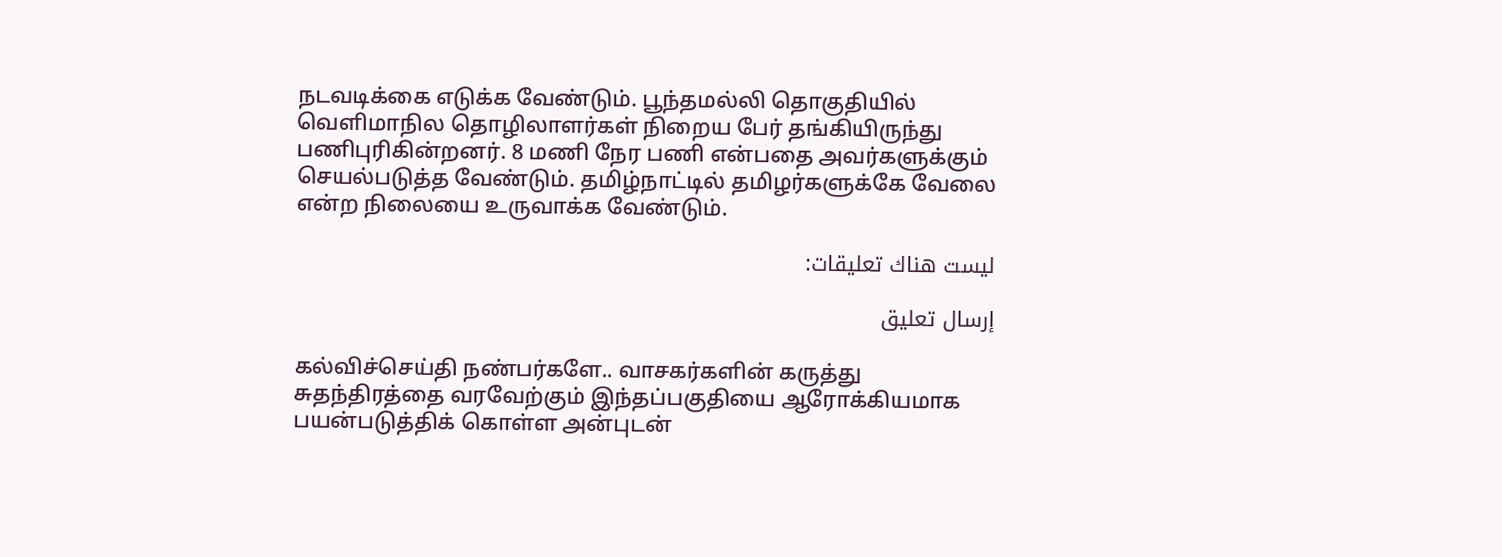நடவடிக்கை எடுக்க வேண்டும். பூந்தமல்லி தொகுதியில் வெளிமாநில தொழிலாளர்கள் நிறைய பேர் தங்கியிருந்து பணிபுரிகின்றனர். 8 மணி நேர பணி என்பதை அவர்களுக்கும் செயல்படுத்த வேண்டும். தமிழ்நாட்டில் தமிழர்களுக்கே வேலை என்ற நிலையை உருவாக்க வேண்டும்.

ليست هناك تعليقات:

إرسال تعليق

கல்விச்செய்தி நண்பர்களே.. வாசகர்களின் கருத்து சுதந்திரத்தை வரவேற்கும் இந்தப்பகுதியை ஆரோக்கியமாக பயன்படுத்திக் கொள்ள அன்புடன்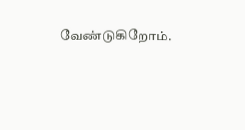வேண்டுகிறோம்.